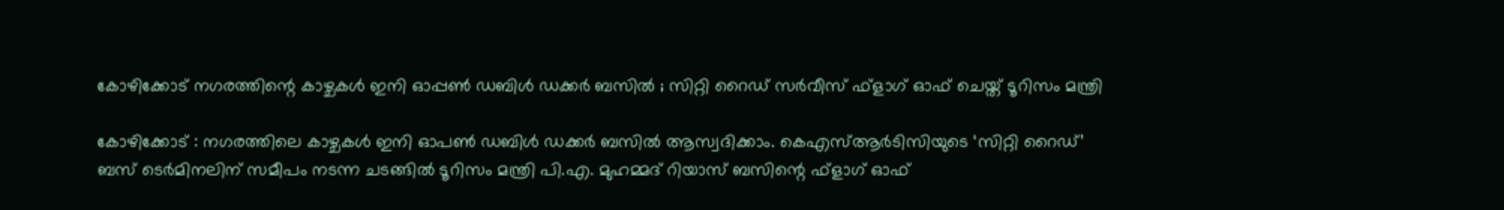കോഴിക്കോട് നഗരത്തിന്റെ കാഴ്ചകൾ ഇനി ഓപ്പൺ ഡബിള്‍ ഡക്കർ ബസിൽ ; സിറ്റി റൈഡ് സർവീസ് ഫ്‌ളാഗ് ഓഫ് ചെയ്ത് ടൂറിസം മന്ത്രി

കോഴിക്കോട് : നഗരത്തിലെ കാഴ്ചകൾ ഇനി ഓപണ്‍ ഡബിള്‍ ഡക്കര്‍ ബസിൽ ആസ്വദിക്കാം. കെഎസ്ആര്‍ടിസിയുടെ ‘സിറ്റി റൈഡ്’ ബസ് ടെര്‍മിനലിന് സമീപം നടന്ന ചടങ്ങില്‍ ടൂറിസം മന്ത്രി പി.എ. മുഹമ്മദ് റിയാസ് ബസിന്റെ ഫ്‌ളാഗ് ഓഫ്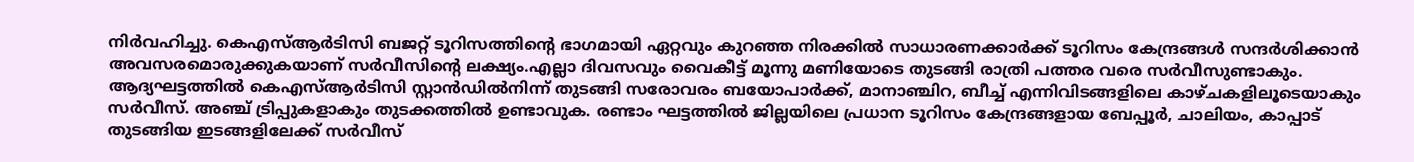നിര്‍വഹിച്ചു. കെഎസ്ആര്‍ടിസി ബജറ്റ് ടൂറിസത്തിന്റെ ഭാഗമായി ഏറ്റവും കുറഞ്ഞ നിരക്കില്‍ സാധാരണക്കാര്‍ക്ക് ടൂറിസം കേന്ദ്രങ്ങള്‍ സന്ദര്‍ശിക്കാന്‍ അവസരമൊരുക്കുകയാണ് സര്‍വീസിന്റെ ലക്ഷ്യം.എല്ലാ ദിവസവും വൈകീട്ട് മൂന്നു മണിയോടെ തുടങ്ങി രാത്രി പത്തര വരെ സര്‍വീസുണ്ടാകും. ആദ്യഘട്ടത്തില്‍ കെഎസ്ആര്‍ടിസി സ്റ്റാന്‍ഡില്‍നിന്ന് തുടങ്ങി സരോവരം ബയോപാര്‍ക്ക്, മാനാഞ്ചിറ, ബീച്ച് എന്നിവിടങ്ങളിലെ കാഴ്ചകളിലൂടെയാകും സര്‍വീസ്. അഞ്ച് ട്രിപ്പുകളാകും തുടക്കത്തില്‍ ഉണ്ടാവുക. രണ്ടാം ഘട്ടത്തില്‍ ജില്ലയിലെ പ്രധാന ടൂറിസം കേന്ദ്രങ്ങളായ ബേപ്പൂര്‍, ചാലിയം, കാപ്പാട് തുടങ്ങിയ ഇടങ്ങളിലേക്ക് സര്‍വീസ്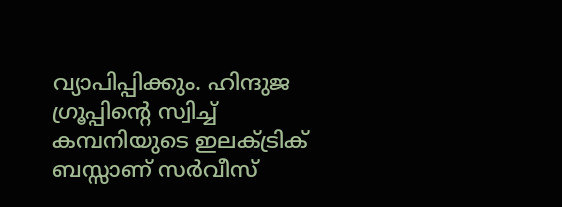വ്യാപിപ്പിക്കും. ഹിന്ദുജ ഗ്രൂപ്പിന്റെ സ്വിച്ച് കമ്പനിയുടെ ഇലക്ട്രിക് ബസ്സാണ് സർവീസ്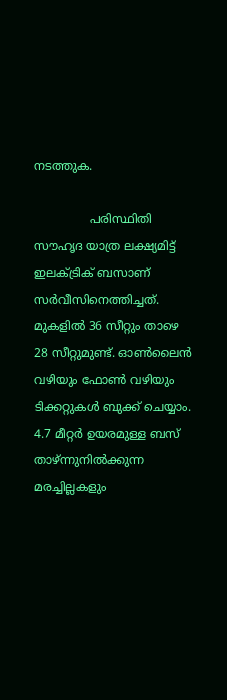നടത്തുക.

               പരിസ്ഥിതി സൗഹൃദ യാത്ര ലക്ഷ്യമിട്ട് ഇലക്ട്രിക് ബസാണ് സര്‍വീസിനെത്തിച്ചത്. മുകളില്‍ 36 സീറ്റും താഴെ 28 സീറ്റുമുണ്ട്. ഓണ്‍ലൈന്‍ വഴിയും ഫോണ്‍ വഴിയും ടിക്കറ്റുകള്‍ ബുക്ക് ചെയ്യാം. 4.7 മീറ്റര്‍ ഉയരമുള്ള ബസ് താഴ്ന്നുനില്‍ക്കുന്ന മരച്ചില്ലകളും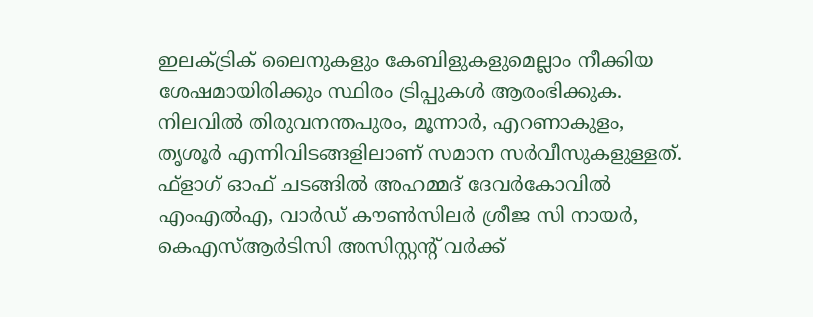ഇലക്ട്രിക് ലൈനുകളും കേബിളുകളുമെല്ലാം നീക്കിയ ശേഷമായിരിക്കും സ്ഥിരം ട്രിപ്പുകള്‍ ആരംഭിക്കുക. നിലവില്‍ തിരുവനന്തപുരം, മൂന്നാര്‍, എറണാകുളം, തൃശൂര്‍ എന്നിവിടങ്ങളിലാണ് സമാന സര്‍വീസുകളുള്ളത്. ഫ്‌ളാഗ് ഓഫ് ചടങ്ങില്‍ അഹമ്മദ് ദേവര്‍കോവില്‍ എംഎല്‍എ, വാര്‍ഡ് കൗണ്‍സിലര്‍ ശ്രീജ സി നായര്‍, കെഎസ്ആര്‍ടിസി അസിസ്റ്റന്റ് വര്‍ക്ക്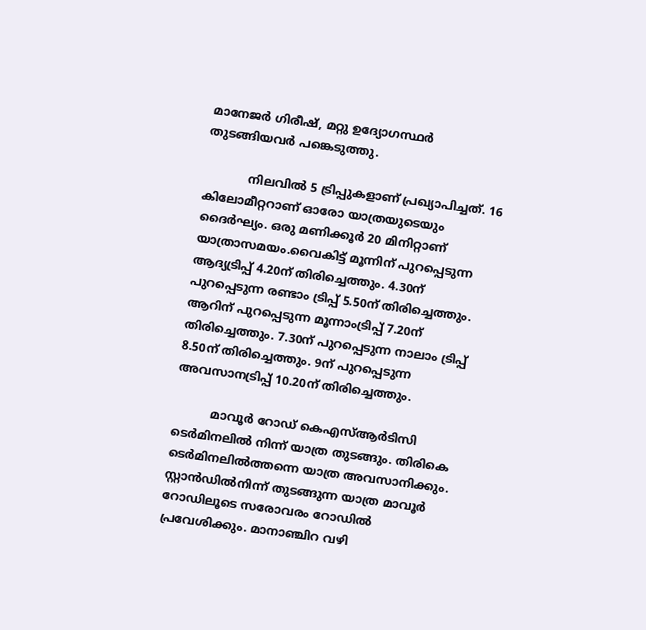മാനേജര്‍ ഗിരീഷ്, മറ്റു ഉദ്യോഗസ്ഥര്‍ തുടങ്ങിയവര്‍ പങ്കെടുത്തു.

            നിലവിൽ 5 ട്രിപ്പുകളാണ് പ്രഖ്യാപിച്ചത്. 16 കിലോമീറ്ററാണ് ഓരോ യാത്രയുടെയും ദൈർഘ്യം. ഒരു മണിക്കൂർ 20 മിനിറ്റാണ് യാത്രാസമയം.വൈകിട്ട് മൂന്നിന് പുറപ്പെടുന്ന ആദ്യട്രിപ്പ് 4.20ന് തിരിച്ചെത്തും. 4.30ന് പുറപ്പെടുന്ന രണ്ടാം ട്രിപ്പ് 5.50ന് തിരിച്ചെത്തും. ആറിന് പുറപ്പെടുന്ന മൂന്നാംട്രിപ്പ് 7.20ന് തിരിച്ചെത്തും. 7.30ന് പുറപ്പെടുന്ന നാലാം ട്രിപ്പ് 8.50ന് തിരിച്ചെത്തും. 9ന് പുറപ്പെടുന്ന അവസാനട്രിപ്പ് 10.20ന് തിരിച്ചെത്തും.

          മാവൂർ റോഡ് കെഎസ്ആർടിസി ടെർമിനലിൽ നിന്ന് യാത്ര തുടങ്ങും. തിരികെ ടെർമിനലിൽത്തന്നെ യാത്ര അവസാനിക്കും. സ്റ്റാൻഡിൽനിന്ന് തുടങ്ങുന്ന യാത്ര മാവൂർ റോഡിലൂടെ സരോവരം റോഡിൽ പ്രവേശിക്കും. മാനാഞ്ചിറ വഴി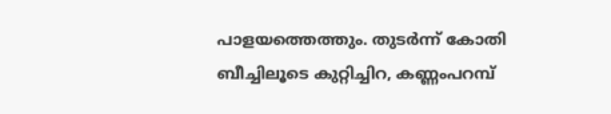പാളയത്തെത്തും. തുടർന്ന് കോതി ബീച്ചിലൂടെ കുറ്റിച്ചിറ, കണ്ണംപറമ്പ്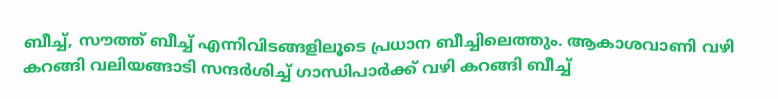ബീച്ച്, സൗത്ത് ബീച്ച് എന്നിവിടങ്ങളിലൂടെ പ്രധാന ബീച്ചിലെത്തും. ആകാശവാണി വഴി കറങ്ങി വലിയങ്ങാടി സന്ദർശിച്ച് ഗാന്ധിപാർക്ക് വഴി കറങ്ങി ബീച്ച്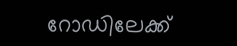റോഡിലേക്ക്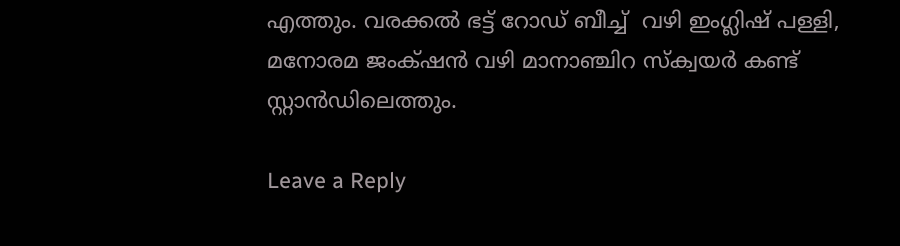എത്തും. വരക്കൽ ഭട്ട് റോഡ് ബീച്ച്  വഴി ഇംഗ്ലിഷ് പള്ളി, മനോരമ ജംക്‌ഷൻ വഴി മാനാഞ്ചിറ സ്ക്വയർ കണ്ട് സ്റ്റാൻഡിലെത്തും.

Leave a Reply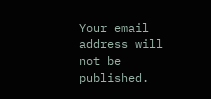Your email address will not be published.